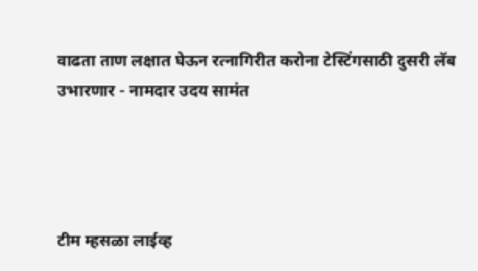वाढता ताण लक्षात घेऊन रत्नागिरीत करोना टेस्टिंगसाठी दुसरी लॅब उभारणार - नामदार उदय सामंत




टीम म्हसळा लाईव्ह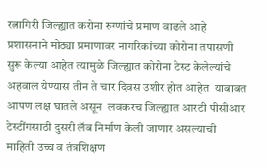रत्नागिरी जिल्ह्यात करोना रुग्णांचे प्रमाण वाढले आहे प्रशासनाने मोठ्या प्रमाणावर नागरिकांच्या कोरोना तपासणी सुरू केल्या आहेत त्यामुळे जिल्ह्यात कोरोना टेस्ट केलेल्यांचे अहवाल येण्यास तीन ते चार दिवस उशीर होत आहेत  याबाबत आपण लक्ष घातले असून  लवकरच जिल्ह्यात आरटी पीसीआर टेस्टींगसाठी दुसरी लॅब निर्माण केली जाणार असल्याची माहिती उच्च व तंत्रशिक्षण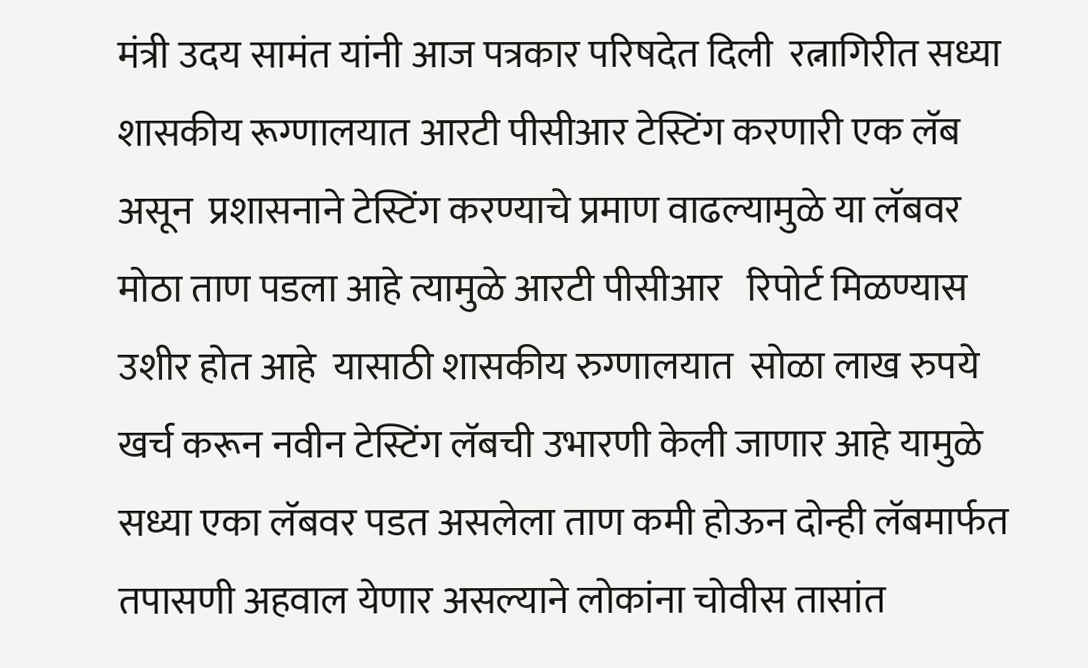मंत्री उदय सामंत यांनी आज पत्रकार परिषदेत दिली  रत्नागिरीत सध्या शासकीय रूग्णालयात आरटी पीसीआर टेस्टिंग करणारी एक लॅब असून  प्रशासनाने टेस्टिंग करण्याचे प्रमाण वाढल्यामुळे या लॅबवर मोठा ताण पडला आहे त्यामुळे आरटी पीसीआर   रिपोर्ट मिळण्यास  उशीर होत आहे  यासाठी शासकीय रुग्णालयात  सोळा लाख रुपये खर्च करून नवीन टेस्टिंग लॅबची उभारणी केली जाणार आहे यामुळे सध्या एका लॅबवर पडत असलेला ताण कमी होऊन दोन्ही लॅबमार्फत तपासणी अहवाल येणार असल्याने लोकांना चोवीस तासांत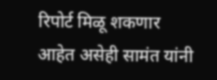रिपोर्ट मिळू शकणार आहेत असेही सामंत यांनी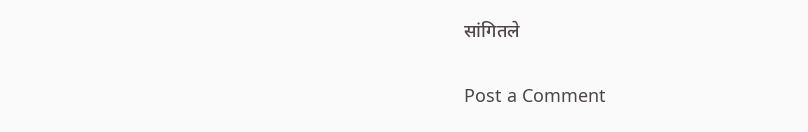सांगितले

Post a Comment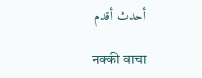أحدث أقدم

नक्की वाचा